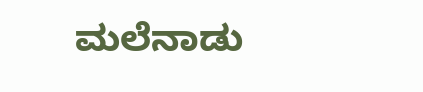ಮಲೆನಾಡು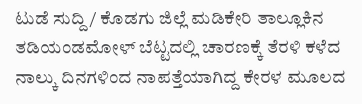ಟುಡೆ ಸುದ್ದಿ / ಕೊಡಗು ಜಿಲ್ಲೆ ಮಡಿಕೇರಿ ತಾಲ್ಲೂಕಿನ ತಡಿಯಂಡಮೋಳ್ ಬೆಟ್ಟದಲ್ಲಿ ಚಾರಣಕ್ಕೆ ತೆರಳಿ ಕಳೆದ ನಾಲ್ಕು ದಿನಗಳಿಂದ ನಾಪತ್ತೆಯಾಗಿದ್ದ ಕೇರಳ ಮೂಲದ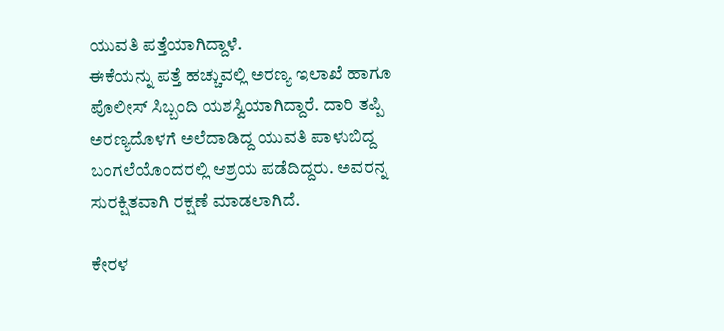ಯುವತಿ ಪತ್ತೆಯಾಗಿದ್ದಾಳೆ.
ಈಕೆಯನ್ನು ಪತ್ತೆ ಹಚ್ಚುವಲ್ಲಿ ಅರಣ್ಯ ಇಲಾಖೆ ಹಾಗೂ ಪೊಲೀಸ್ ಸಿಬ್ಬಂದಿ ಯಶಸ್ವಿಯಾಗಿದ್ದಾರೆ. ದಾರಿ ತಪ್ಪಿ ಅರಣ್ಯದೊಳಗೆ ಅಲೆದಾಡಿದ್ದ ಯುವತಿ ಪಾಳುಬಿದ್ದ ಬಂಗಲೆಯೊಂದರಲ್ಲಿ ಆಶ್ರಯ ಪಡೆದಿದ್ದರು. ಅವರನ್ನ ಸುರಕ್ಷಿತವಾಗಿ ರಕ್ಷಣೆ ಮಾಡಲಾಗಿದೆ.

ಕೇರಳ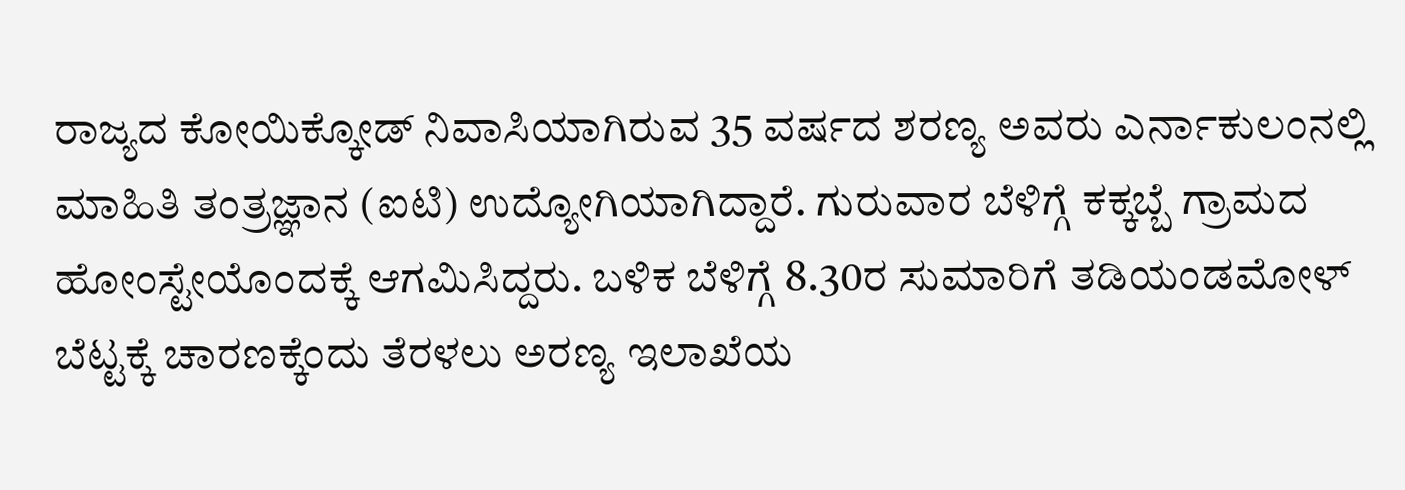ರಾಜ್ಯದ ಕೋಯಿಕ್ಕೋಡ್ ನಿವಾಸಿಯಾಗಿರುವ 35 ವರ್ಷದ ಶರಣ್ಯ ಅವರು ಎರ್ನಾಕುಲಂನಲ್ಲಿ ಮಾಹಿತಿ ತಂತ್ರಜ್ಞಾನ (ಐಟಿ) ಉದ್ಯೋಗಿಯಾಗಿದ್ದಾರೆ. ಗುರುವಾರ ಬೆಳಿಗ್ಗೆ ಕಕ್ಕಬ್ಬೆ ಗ್ರಾಮದ ಹೋಂಸ್ಟೇಯೊಂದಕ್ಕೆ ಆಗಮಿಸಿದ್ದರು. ಬಳಿಕ ಬೆಳಿಗ್ಗೆ 8.30ರ ಸುಮಾರಿಗೆ ತಡಿಯಂಡಮೋಳ್ ಬೆಟ್ಟಕ್ಕೆ ಚಾರಣಕ್ಕೆಂದು ತೆರಳಲು ಅರಣ್ಯ ಇಲಾಖೆಯ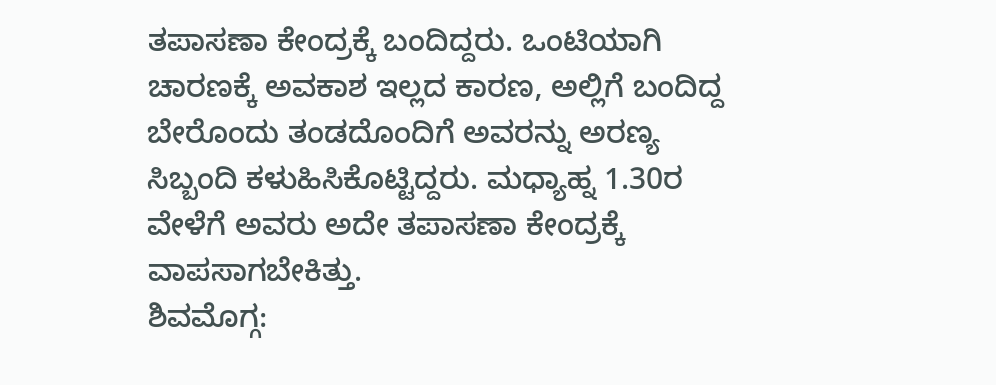ತಪಾಸಣಾ ಕೇಂದ್ರಕ್ಕೆ ಬಂದಿದ್ದರು. ಒಂಟಿಯಾಗಿ ಚಾರಣಕ್ಕೆ ಅವಕಾಶ ಇಲ್ಲದ ಕಾರಣ, ಅಲ್ಲಿಗೆ ಬಂದಿದ್ದ ಬೇರೊಂದು ತಂಡದೊಂದಿಗೆ ಅವರನ್ನು ಅರಣ್ಯ ಸಿಬ್ಬಂದಿ ಕಳುಹಿಸಿಕೊಟ್ಟಿದ್ದರು. ಮಧ್ಯಾಹ್ನ 1.30ರ ವೇಳೆಗೆ ಅವರು ಅದೇ ತಪಾಸಣಾ ಕೇಂದ್ರಕ್ಕೆ ವಾಪಸಾಗಬೇಕಿತ್ತು.
ಶಿವಮೊಗ್ಗ: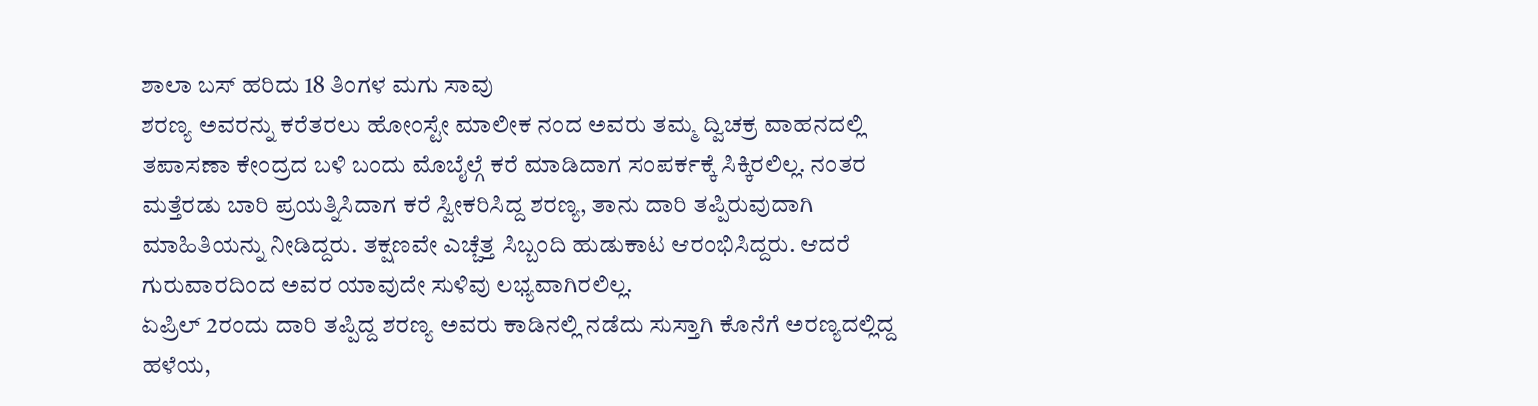ಶಾಲಾ ಬಸ್ ಹರಿದು 18 ತಿಂಗಳ ಮಗು ಸಾವು
ಶರಣ್ಯ ಅವರನ್ನು ಕರೆತರಲು ಹೋಂಸ್ಟೇ ಮಾಲೀಕ ನಂದ ಅವರು ತಮ್ಮ ದ್ವಿಚಕ್ರ ವಾಹನದಲ್ಲಿ ತಪಾಸಣಾ ಕೇಂದ್ರದ ಬಳಿ ಬಂದು ಮೊಬೈಲ್ಗೆ ಕರೆ ಮಾಡಿದಾಗ ಸಂಪರ್ಕಕ್ಕೆ ಸಿಕ್ಕಿರಲಿಲ್ಲ. ನಂತರ ಮತ್ತೆರಡು ಬಾರಿ ಪ್ರಯತ್ನಿಸಿದಾಗ ಕರೆ ಸ್ವೀಕರಿಸಿದ್ದ ಶರಣ್ಯ, ತಾನು ದಾರಿ ತಪ್ಪಿರುವುದಾಗಿ ಮಾಹಿತಿಯನ್ನು ನೀಡಿದ್ದರು. ತಕ್ಷಣವೇ ಎಚ್ಚೆತ್ತ ಸಿಬ್ಬಂದಿ ಹುಡುಕಾಟ ಆರಂಭಿಸಿದ್ದರು. ಆದರೆ ಗುರುವಾರದಿಂದ ಅವರ ಯಾವುದೇ ಸುಳಿವು ಲಭ್ಯವಾಗಿರಲಿಲ್ಲ.
ಏಪ್ರಿಲ್ 2ರಂದು ದಾರಿ ತಪ್ಪಿದ್ದ ಶರಣ್ಯ ಅವರು ಕಾಡಿನಲ್ಲಿ ನಡೆದು ಸುಸ್ತಾಗಿ ಕೊನೆಗೆ ಅರಣ್ಯದಲ್ಲಿದ್ದ ಹಳೆಯ,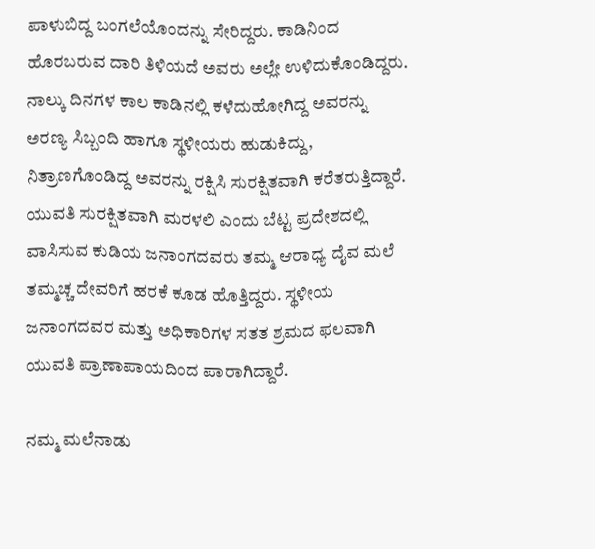ಪಾಳುಬಿದ್ದ ಬಂಗಲೆಯೊಂದನ್ನು ಸೇರಿದ್ದರು. ಕಾಡಿನಿಂದ ಹೊರಬರುವ ದಾರಿ ತಿಳಿಯದೆ ಅವರು ಅಲ್ಲೇ ಉಳಿದುಕೊಂಡಿದ್ದರು. ನಾಲ್ಕು ದಿನಗಳ ಕಾಲ ಕಾಡಿನಲ್ಲಿ ಕಳೆದುಹೋಗಿದ್ದ ಅವರನ್ನು ಅರಣ್ಯ ಸಿಬ್ಬಂದಿ ಹಾಗೂ ಸ್ಥಳೀಯರು ಹುಡುಕಿದ್ದು, ನಿತ್ರಾಣಗೊಂಡಿದ್ದ ಅವರನ್ನು ರಕ್ಷಿಸಿ ಸುರಕ್ಷಿತವಾಗಿ ಕರೆತರುತ್ತಿದ್ದಾರೆ. ಯುವತಿ ಸುರಕ್ಷಿತವಾಗಿ ಮರಳಲಿ ಎಂದು ಬೆಟ್ಟ ಪ್ರದೇಶದಲ್ಲಿ ವಾಸಿಸುವ ಕುಡಿಯ ಜನಾಂಗದವರು ತಮ್ಮ ಆರಾಧ್ಯ ದೈವ ಮಲೆ ತಮ್ಮಚ್ಚ ದೇವರಿಗೆ ಹರಕೆ ಕೂಡ ಹೊತ್ತಿದ್ದರು. ಸ್ಥಳೀಯ ಜನಾಂಗದವರ ಮತ್ತು ಅಧಿಕಾರಿಗಳ ಸತತ ಶ್ರಮದ ಫಲವಾಗಿ ಯುವತಿ ಪ್ರಾಣಾಪಾಯದಿಂದ ಪಾರಾಗಿದ್ದಾರೆ.

ನಮ್ಮ ಮಲೆನಾಡು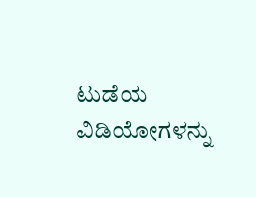ಟುಡೆಯ ವಿಡಿಯೋಗಳನ್ನು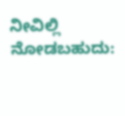ನೀವಿಲ್ಲಿ ನೋಡಬಹುದು: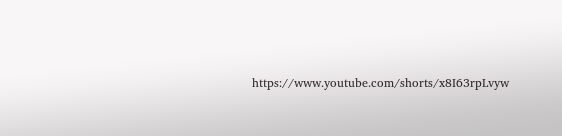https://www.youtube.com/shorts/x8I63rpLvyw